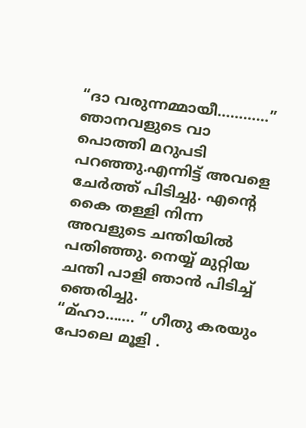“ദാ വരുന്നമ്മായീ…………” ഞാനവളുടെ വാ പൊത്തി മറുപടി പറഞ്ഞു.എന്നിട്ട് അവളെ ചേർത്ത് പിടിച്ചു. എന്റെ കൈ തള്ളി നിന്ന അവളുടെ ചന്തിയിൽ പതിഞ്ഞു. നെയ്യ് മുറ്റിയ ചന്തി പാളി ഞാൻ പിടിച്ച് ഞെരിച്ചു.
“മ്ഹാ……. ” ഗീതു കരയും പോലെ മൂളി .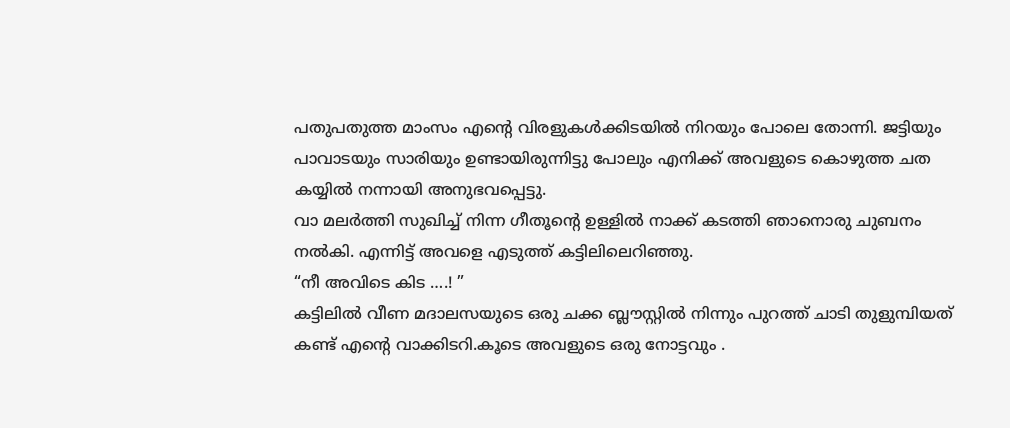പതുപതുത്ത മാംസം എന്റെ വിരളുകൾക്കിടയിൽ നിറയും പോലെ തോന്നി. ജട്ടിയും പാവാടയും സാരിയും ഉണ്ടായിരുന്നിട്ടു പോലും എനിക്ക് അവളുടെ കൊഴുത്ത ചത കയ്യിൽ നന്നായി അനുഭവപ്പെട്ടു.
വാ മലർത്തി സുഖിച്ച് നിന്ന ഗീതൂന്റെ ഉള്ളിൽ നാക്ക് കടത്തി ഞാനൊരു ചുബനം നൽകി. എന്നിട്ട് അവളെ എടുത്ത് കട്ടിലിലെറിഞ്ഞു.
“നീ അവിടെ കിട ….! ”
കട്ടിലിൽ വീണ മദാലസയുടെ ഒരു ചക്ക ബ്ലൗസ്റ്റിൽ നിന്നും പുറത്ത് ചാടി തുളുമ്പിയത് കണ്ട് എന്റെ വാക്കിടറി.കൂടെ അവളുടെ ഒരു നോട്ടവും .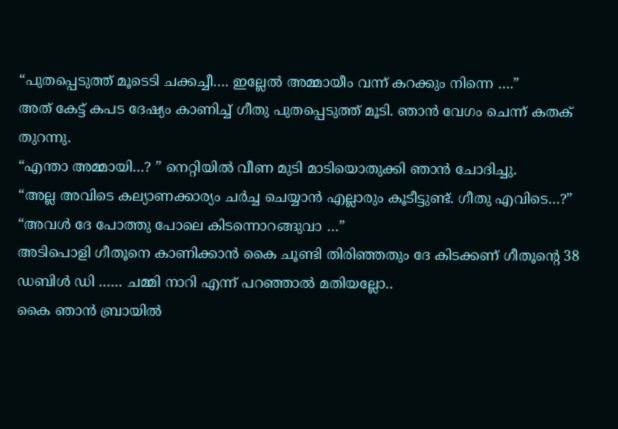“പുതപ്പെടുത്ത് മൂടെടി ചക്കച്ചീ…. ഇല്ലേൽ അമ്മായീം വന്ന് കറക്കും നിന്നെ ….”
അത് കേട്ട് കപട ദേഷ്യം കാണിച്ച് ഗീതു പുതപ്പെടുത്ത് മൂടി. ഞാൻ വേഗം ചെന്ന് കതക് തുറന്നു.
“എന്താ അമ്മായി…? ” നെറ്റിയിൽ വീണ മുടി മാടിയൊതുക്കി ഞാൻ ചോദിച്ചു.
“അല്ല അവിടെ കല്യാണക്കാര്യം ചർച്ച ചെയ്യാൻ എല്ലാരും കൂടീട്ടുണ്ട്. ഗീതു എവിടെ…?”
“അവൾ ദേ പോത്തു പോലെ കിടന്നൊറങ്ങുവാ …”
അടിപൊളി ഗീതൂനെ കാണിക്കാൻ കൈ ചൂണ്ടി തിരിഞ്ഞതും ദേ കിടക്കണ് ഗീതൂന്റെ 38 ഡബിൾ ഡി …… ചമ്മി നാറി എന്ന് പറഞ്ഞാൽ മതിയല്ലോ..
കൈ ഞാൻ ബ്രായിൽ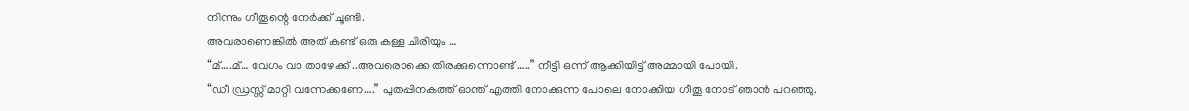നിന്നും ഗീതൂന്റെ നേർക്ക് ചൂണ്ടി.
അവരാണെങ്കിൽ അത് കണ്ട് ഒരു കള്ള ചിരിയും …
“മ്….മ്… വേഗം വാ താഴേക്ക് ..അവരൊക്കെ തിരക്കുന്നൊണ്ട് …..” നീട്ടി ഒന്ന് ആക്കിയിട്ട് അമ്മായി പോയി.
“ഡീ ഡ്രസ്സ് മാറ്റി വന്നേക്കണേ….” പുതപ്പിനകത്ത് ഓന്ത് എത്തി നോക്കുന്ന പോലെ നോക്കിയ ഗീതൂ നോട് ഞാൻ പറഞ്ഞു.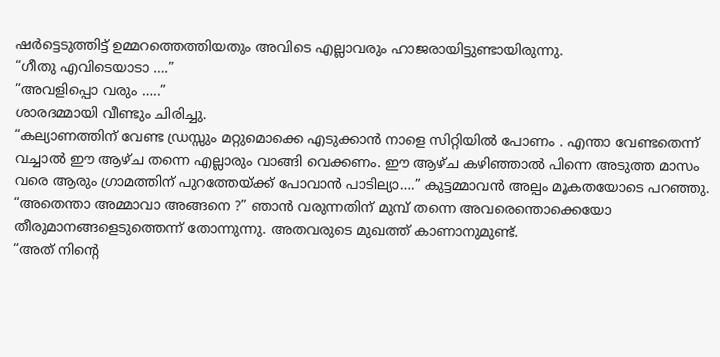ഷർട്ടെടുത്തിട്ട് ഉമ്മറത്തെത്തിയതും അവിടെ എല്ലാവരും ഹാജരായിട്ടുണ്ടായിരുന്നു.
“ഗീതു എവിടെയാടാ ….”
“അവളിപ്പൊ വരും …..”
ശാരദമ്മായി വീണ്ടും ചിരിച്ചു.
“കല്യാണത്തിന് വേണ്ട ഡ്രസ്സും മറ്റുമൊക്കെ എടുക്കാൻ നാളെ സിറ്റിയിൽ പോണം . എന്താ വേണ്ടതെന്ന് വച്ചാൽ ഈ ആഴ്ച തന്നെ എല്ലാരും വാങ്ങി വെക്കണം. ഈ ആഴ്ച കഴിഞ്ഞാൽ പിന്നെ അടുത്ത മാസം വരെ ആരും ഗ്രാമത്തിന് പുറത്തേയ്ക്ക് പോവാൻ പാടില്യാ….” കുട്ടമ്മാവൻ അല്പം മൂകതയോടെ പറഞ്ഞു.
“അതെന്താ അമ്മാവാ അങ്ങനെ ?” ഞാൻ വരുന്നതിന് മുമ്പ് തന്നെ അവരെന്തൊക്കെയോ തീരുമാനങ്ങളെടുത്തെന്ന് തോന്നുന്നു. അതവരുടെ മുഖത്ത് കാണാനുമുണ്ട്.
“അത് നിന്റെ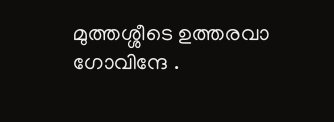മുത്തശ്ശീടെ ഉത്തരവാ ഗോവിന്ദേ .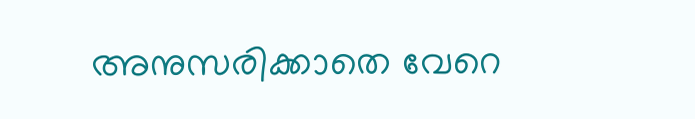അനുസരിക്കാതെ വേറെ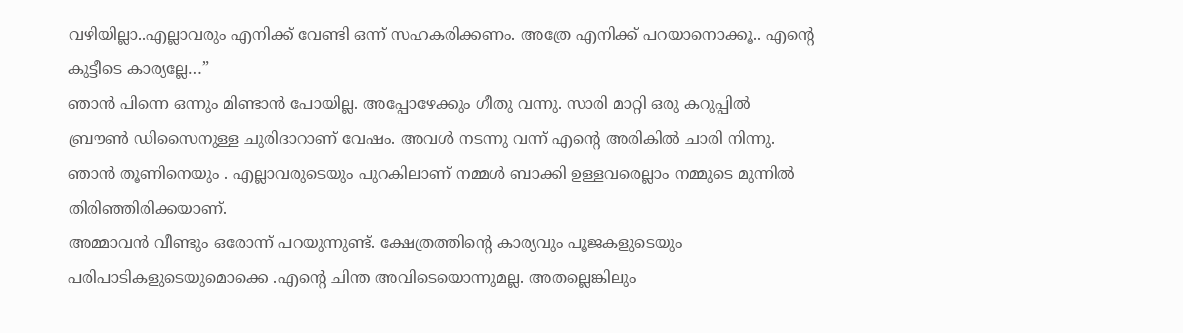വഴിയില്ലാ..എല്ലാവരും എനിക്ക് വേണ്ടി ഒന്ന് സഹകരിക്കണം. അത്രേ എനിക്ക് പറയാനൊക്കൂ.. എന്റെ കുട്ടീടെ കാര്യല്ലേ…”
ഞാൻ പിന്നെ ഒന്നും മിണ്ടാൻ പോയില്ല. അപ്പോഴേക്കും ഗീതു വന്നു. സാരി മാറ്റി ഒരു കറുപ്പിൽ ബ്രൗൺ ഡിസൈനുള്ള ചുരിദാറാണ് വേഷം. അവൾ നടന്നു വന്ന് എന്റെ അരികിൽ ചാരി നിന്നു. ഞാൻ തൂണിനെയും . എല്ലാവരുടെയും പുറകിലാണ് നമ്മൾ ബാക്കി ഉള്ളവരെല്ലാം നമ്മുടെ മുന്നിൽ തിരിഞ്ഞിരിക്കയാണ്.
അമ്മാവൻ വീണ്ടും ഒരോന്ന് പറയുന്നുണ്ട്. ക്ഷേത്രത്തിന്റെ കാര്യവും പൂജകളുടെയും പരിപാടികളുടെയുമൊക്കെ .എന്റെ ചിന്ത അവിടെയൊന്നുമല്ല. അതല്ലെങ്കിലും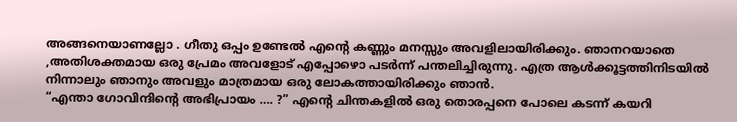അങ്ങനെയാണല്ലോ . ഗീതു ഒപ്പം ഉണ്ടേൽ എന്റെ കണ്ണും മനസ്സും അവളിലായിരിക്കും. ഞാനറയാതെ ,അതിശക്തമായ ഒരു പ്രേമം അവളോട് എപ്പോഴൊ പടർന്ന് പന്തലിച്ചിരുന്നു. എത്ര ആൾക്കൂട്ടത്തിനിടയിൽ നിന്നാലും ഞാനും അവളും മാത്രമായ ഒരു ലോകത്തായിരിക്കും ഞാൻ.
“എന്താ ഗോവിന്ദിന്റെ അഭിപ്രായം …. ?” എന്റെ ചിന്തകളിൽ ഒരു തൊരപ്പനെ പോലെ കടന്ന് കയറി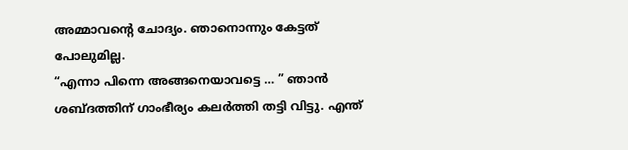അമ്മാവന്റെ ചോദ്യം. ഞാനൊന്നും കേട്ടത് പോലുമില്ല.
“എന്നാ പിന്നെ അങ്ങനെയാവട്ടെ … ” ഞാൻ ശബ്ദത്തിന് ഗാംഭീര്യം കലർത്തി തട്ടി വിട്ടു. എന്ത്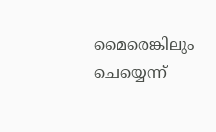മൈരെങ്കിലും ചെയ്യെന്ന്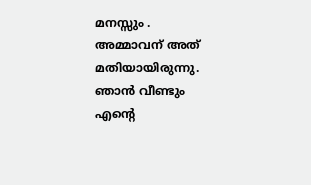മനസ്സും .
അമ്മാവന് അത് മതിയായിരുന്നു. ഞാൻ വീണ്ടും എന്റെ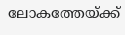ലോകത്തേയ്ക്ക്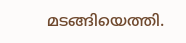മടങ്ങിയെത്തി.